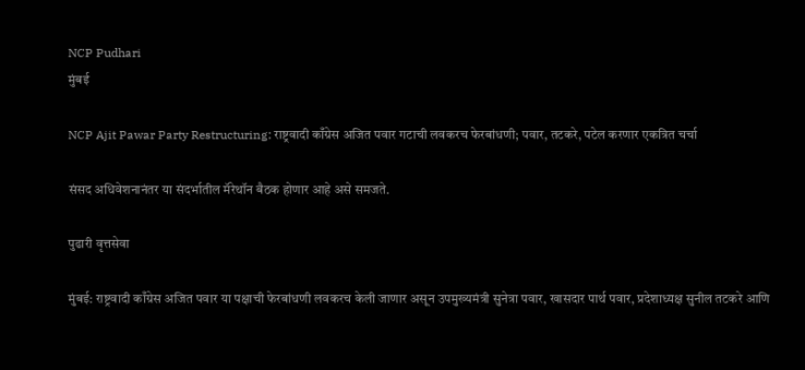NCP Pudhari
मुंबई

NCP Ajit Pawar Party Restructuring: राष्ट्रवादी काँग्रेस अजित पवार गटाची लवकरच फेरबांधणी; पवार, तटकरे, पटेल करणार एकत्रित चर्चा

संसद अधिवेशनानंतर या संदर्भातील मॅरेथॉन बैठक होणार आहे असे समजते.

पुढारी वृत्तसेवा

मुंबई: राष्ट्रवादी काँग्रेस अजित पवार या पक्षाची फेरबांधणी लवकरच केली जाणार असून उपमुख्यमंत्री सुनेत्रा पवार, खासदार पार्थ पवार, प्रदेशाध्यक्ष सुनील तटकरे आणि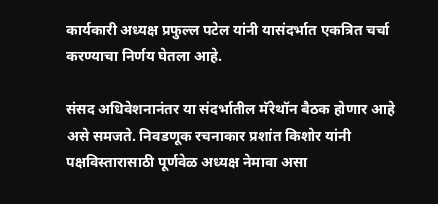कार्यकारी अध्यक्ष प्रफुल्ल पटेल यांनी यासंदर्भात एकत्रित चर्चा करण्याचा निर्णय घेतला आहे.

संसद अधिवेशनानंतर या संदर्भातील मॅरेथॉन बैठक होणार आहे असे समजते. निवडणूक रचनाकार प्रशांत किशोर यांनी पक्षविस्तारासाठी पूर्णवेळ अध्यक्ष नेमावा असा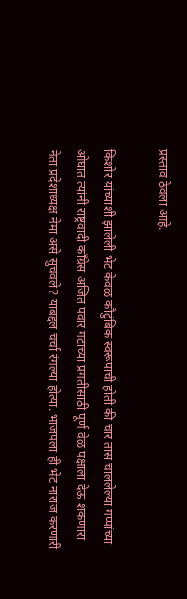प्रस्ताव ठेवला आहे.

किशोर यांच्याशी झालेली भेट केवळ कौटुंबिक स्वरूपाची होती की चार तास चाललेल्या गप्पांच्या ओघात त्यांनी राष्ट्रवादी काँग्रेस अजित पवार गटाच्या प्रगतीसाठी पूर्ण वेळ पक्षाला देऊ शकणारा नेता प्रदेशाध्यक्ष नेमा असे सुचवले? याबद्दल चर्चा रंगल्या होत्या. भाजपला ही भेट नाराज करणारी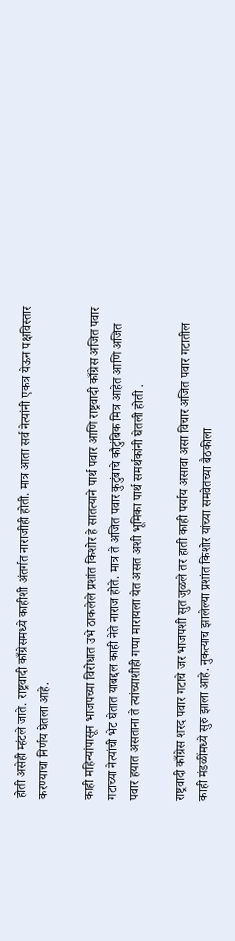होती असेही म्हंटले जाते. राष्ट्रवादी काँग्रेसमध्ये काहीशी अंतर्गत नाराजीही होती. मात्र आता सर्व नेत्यांनी एकत्र येऊन पक्षविस्तार करण्याचा निर्णय घेतला आहे.

काही महिन्यांपासून भाजपच्या विरोधात उभे ठाकलेले प्रशांत किशोर हे सातत्याने पार्थ पवार आणि राष्ट्रवादी काँग्रेस अजित पवार गटाच्या नेत्यांची भेट घेतात याबद्दल काही नेते नाराज होते. मात्र ते अजित पवार कुटुंबाचे कौटुंबिक मित्र आहेत आणि अजित पवार हयात असताना ते त्यांच्याशीही गप्पा मारायला येत असत अशी भूमिका पार्थ समर्थकांनी घेतली होती .

राष्ट्रवादी काँग्रेस शरद पवार गटाचे जर भाजपशी सुत जुळले तर हाती काही पर्याय असावा असा विचार अजित पवार गटातील काही मंडळींमध्ये सुरु झाला आहे. नुकत्याच झालेल्या प्रशांत किशोर यांच्या समवेतच्या बैठकीला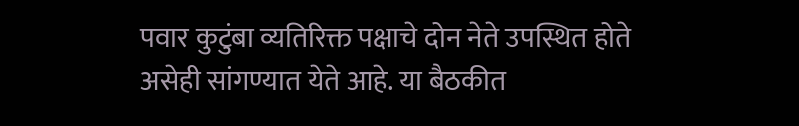पवार कुटुंबा व्यतिरिक्त पक्षाचे दोन नेते उपस्थित होते असेही सांगण्यात येते आहे. या बैठकीत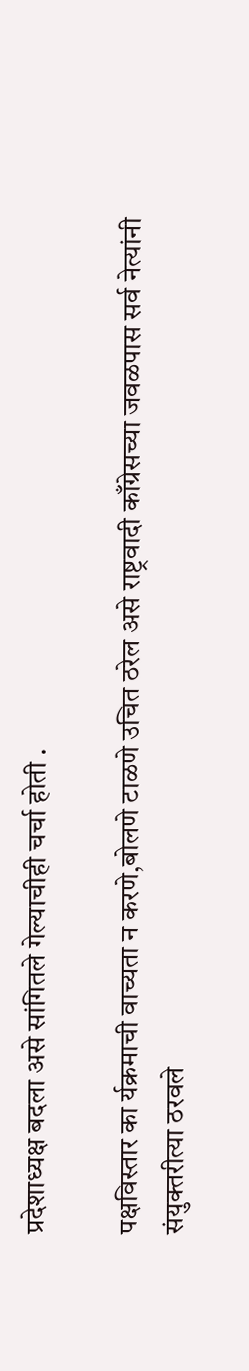प्रदेशाध्यक्ष बदला असे सांगितले गेल्याचीही चर्चा होती .

पक्षविस्तार का र्यक्रमाची वाच्यता न करणे,बोलणे टाळणे उचित ठरेल असे राष्ट्रवादी काँग्रेसच्या जवळपास सर्व नेत्यांनी संयुक्तरीत्या ठरवले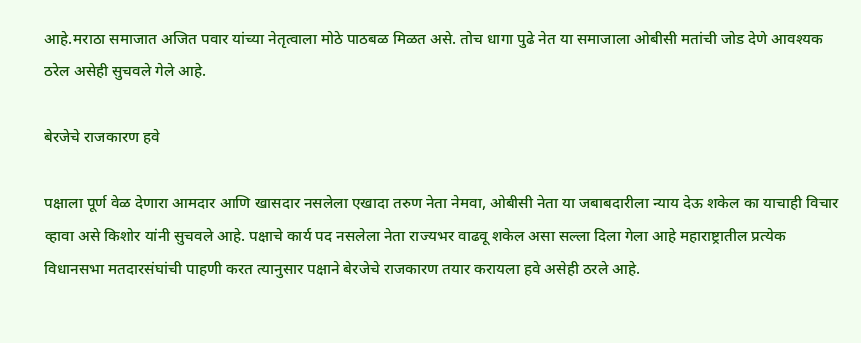आहे.मराठा समाजात अजित पवार यांच्या नेतृत्वाला मोठे पाठबळ मिळत असे. तोच धागा पुढे नेत या समाजाला ओबीसी मतांची जोड देणे आवश्यक ठरेल असेही सुचवले गेले आहे.

बेरजेचे राजकारण हवे

पक्षाला पूर्ण वेळ देणारा आमदार आणि खासदार नसलेला एखादा तरुण नेता नेमवा, ओबीसी नेता या जबाबदारीला न्याय देऊ शकेल का याचाही विचार व्हावा असे किशोर यांनी सुचवले आहे. पक्षाचे कार्य पद नसलेला नेता राज्यभर वाढवू शकेल असा सल्ला दिला गेला आहे महाराष्ट्रातील प्रत्येक विधानसभा मतदारसंघांची पाहणी करत त्यानुसार पक्षाने बेरजेचे राजकारण तयार करायला हवे असेही ठरले आहे.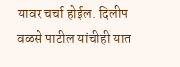यावर चर्चा होईल. दिलीप वळसे पाटील यांचीही यात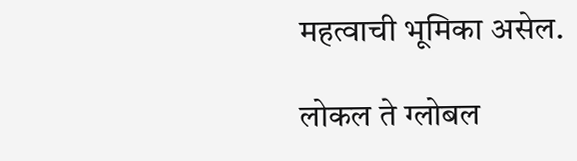महत्वाची भूमिका असेल.

लोकल ते ग्लोबल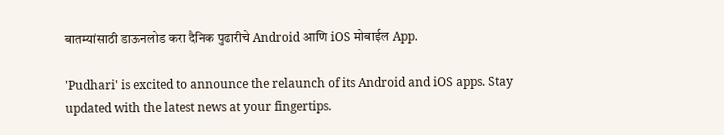बातम्यांसाठी डाऊनलोड करा दैनिक पुढारीचे Android आणि iOS मोबाईल App.

'Pudhari' is excited to announce the relaunch of its Android and iOS apps. Stay updated with the latest news at your fingertips.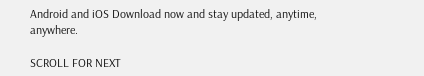Android and iOS Download now and stay updated, anytime, anywhere.

SCROLL FOR NEXT